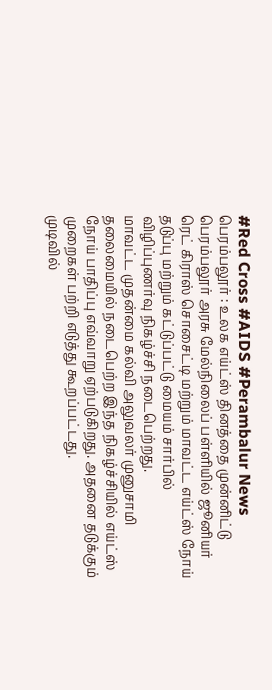#Red Cross #AIDS #Perambalur News
பெரம்பலூர் : உலக எய்ட்ஸ் தினத்தை முன்னிட்டு பெரம்பலூர் அரசு மேல்நிலைப் பள்ளியில் ஜூனியர் ரெட் கிராஸ் சொசைட்டி மற்றும் மாவட்ட எய்ட்ஸ் நோய் தடுப்பு மற்றும் கட்டுப்பட்டு மையம் சார்பில் விழிப்புணர்வு நிகழ்ச்சி நடைபெற்றது.
மாவட்ட முதன்மை கல்வி அலுவலர் முனுசாமி தலைமையில் நடைபெற்ற இந்த நிகழ்ச்சியில் எய்ட்ஸ் நோய் பாதிப்பு எவ்வாறு ஏற்படுகிறது. அதனை தடுக்கும் முறைகள் பற்றி எடுத்து கூறப்பட்டது.
முடிவில்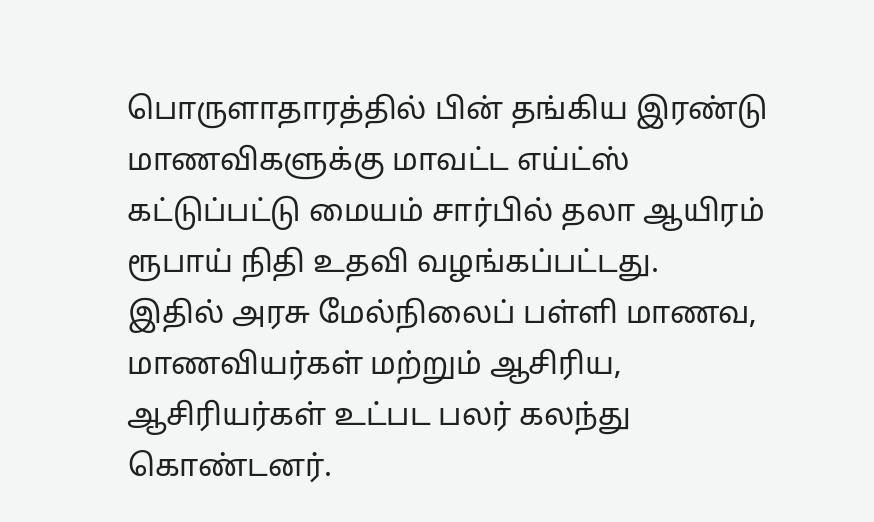பொருளாதாரத்தில் பின் தங்கிய இரண்டு மாணவிகளுக்கு மாவட்ட எய்ட்ஸ் கட்டுப்பட்டு மையம் சார்பில் தலா ஆயிரம் ரூபாய் நிதி உதவி வழங்கப்பட்டது.
இதில் அரசு மேல்நிலைப் பள்ளி மாணவ, மாணவியர்கள் மற்றும் ஆசிரிய, ஆசிரியர்கள் உட்பட பலர் கலந்து கொண்டனர்.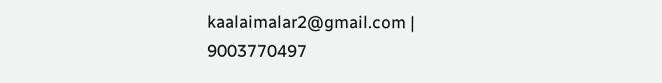kaalaimalar2@gmail.com |
9003770497